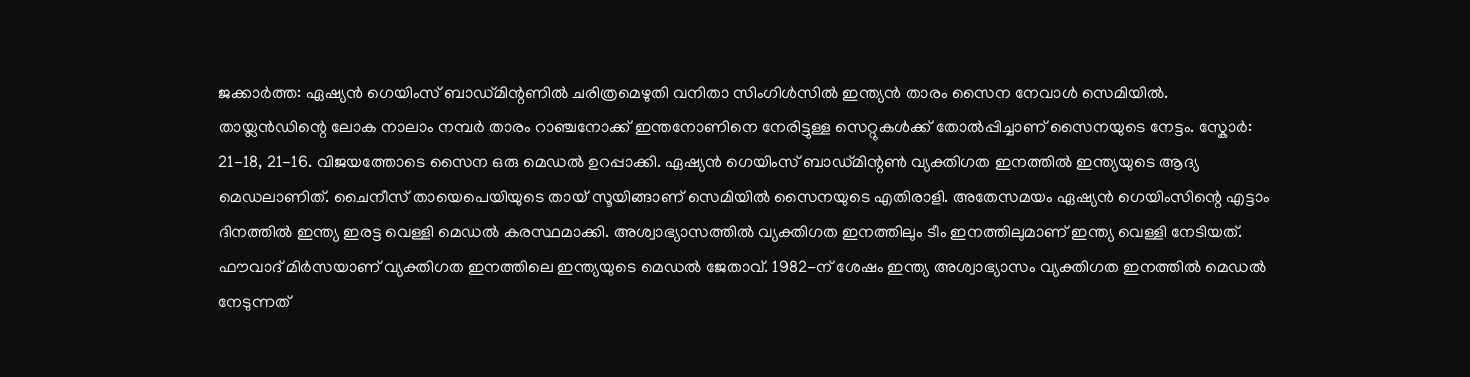ജക്കാർത്ത: ഏഷ്യൻ ഗെയിംസ് ബാഡ്മിന്റണിൽ ചരിത്രമെഴുതി വനിതാ സിംഗിൾസിൽ ഇന്ത്യൻ താരം സൈന നേവാൾ സെമിയിൽ. തായ്ലൻഡിന്റെ ലോക നാലാം നമ്പർ താരം റാഞ്ചനോക്ക് ഇന്തനോണിനെ നേരിട്ടുള്ള സെറ്റുകൾക്ക് തോൽപ്പിച്ചാണ് സൈനയുടെ നേട്ടം. സ്കോർ: 21-18, 21-16. വിജയത്തോടെ സൈന ഒരു മെഡൽ ഉറപ്പാക്കി. ഏഷ്യൻ ഗെയിംസ് ബാഡ്മിന്റൺ വ്യക്തിഗത ഇനത്തിൽ ഇന്ത്യയുടെ ആദ്യ മെഡലാണിത്. ചൈനീസ് തായെപെയിയുടെ തായ് സൂയിങ്ങാണ് സെമിയിൽ സൈനയുടെ എതിരാളി. അതേസമയം ഏഷ്യൻ ഗെയിംസിന്റെ എട്ടാം ദിനത്തിൽ ഇന്ത്യ ഇരട്ട വെള്ളി മെഡൽ കരസ്ഥമാക്കി. അശ്വാഭ്യാസത്തിൽ വ്യക്തിഗത ഇനത്തിലും ടീം ഇനത്തിലുമാണ് ഇന്ത്യ വെള്ളി നേടിയത്. ഫൗവാദ് മിർസയാണ് വ്യക്തിഗത ഇനത്തിലെ ഇന്ത്യയുടെ മെഡൽ ജേതാവ്. 1982-ന് ശേഷം ഇന്ത്യ അശ്വാഭ്യാസം വ്യക്തിഗത ഇനത്തിൽ മെഡൽ നേടുന്നത്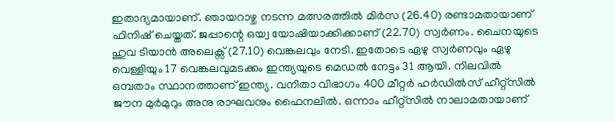ഇതാദ്യമായാണ്. ഞായറാഴ്ച നടന്ന മത്സരത്തിൽ മിർസ (26.40) രണ്ടാമതായാണ് ഫിനിഷ് ചെയ്തത്. ജപ്പാന്റെ ഒയ്വ യോഷിയാക്കിക്കാണ് (22.70) സ്വർണം. ചൈനയുടെ ഹുവ ടിയാൻ അലെക്സ് (27.10) വെങ്കലവും നേടി. ഇതോടെ ഏഴു സ്വർണവും ഏഴു വെള്ളിയും 17 വെങ്കലവുമടക്കം ഇന്ത്യയുടെ മെഡൽ നേട്ടം 31 ആയി. നിലവിൽ ഒമ്പതാം സ്ഥാനത്താണ് ഇന്ത്യ. വനിതാ വിഭാഗം 400 മീറ്റർ ഹർഡിൽസ് ഹീറ്റ്സിൽ ജൗന മുർമുറും അനു രാഘവനും ഫൈനലിൽ. ഒന്നാം ഹീറ്റ്സിൽ നാലാമതായാണ്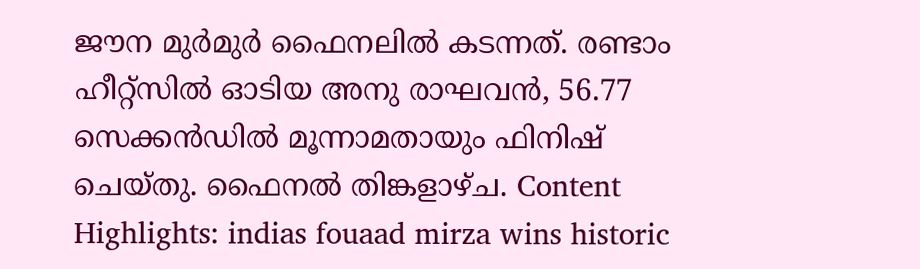ജൗന മുർമുർ ഫൈനലിൽ കടന്നത്. രണ്ടാം ഹീറ്റ്സിൽ ഓടിയ അനു രാഘവൻ, 56.77 സെക്കൻഡിൽ മൂന്നാമതായും ഫിനിഷ് ചെയ്തു. ഫൈനൽ തിങ്കളാഴ്ച. Content Highlights: indias fouaad mirza wins historic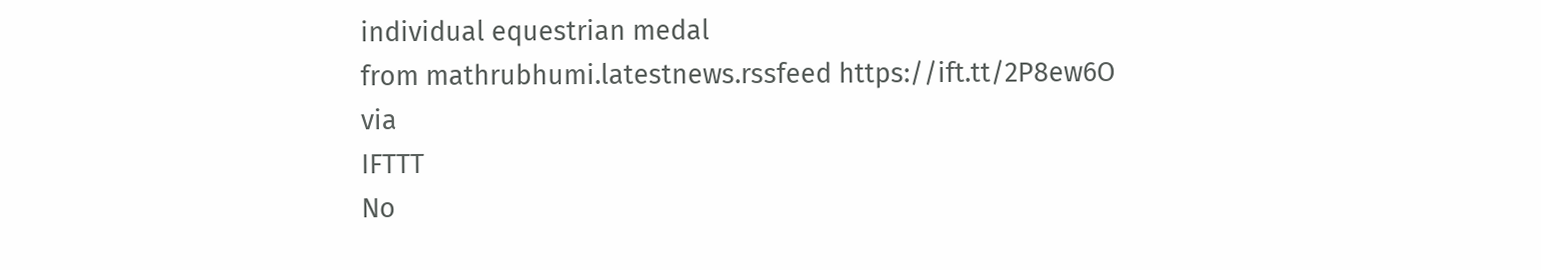individual equestrian medal
from mathrubhumi.latestnews.rssfeed https://ift.tt/2P8ew6O
via
IFTTT
No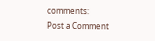comments:
Post a Comment